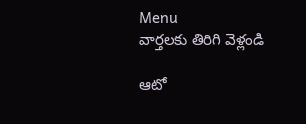Menu
వార్తలకు తిరిగి వెళ్లండి

ఆటో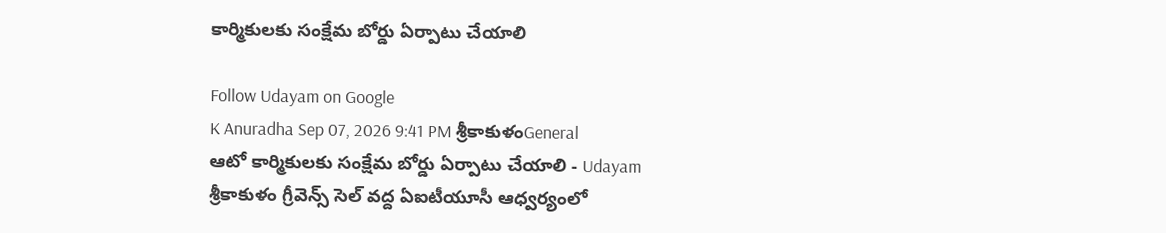కార్మికులకు సంక్షేమ బోర్డు ఏర్పాటు చేయాలి

Follow Udayam on Google
K Anuradha Sep 07, 2026 9:41 PM శ్రీకాకుళంGeneral
ఆటో కార్మికులకు సంక్షేమ బోర్డు ఏర్పాటు చేయాలి - Udayam
శ్రీకాకుళం గ్రీవెన్స్ సెల్ వద్ద ఏఐటీయూసీ ఆధ్వర్యంలో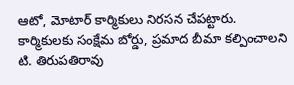ఆటో, మోటార్ కార్మికులు నిరసన చేపట్టారు. కార్మికులకు సంక్షేమ బోర్డు, ప్రమాద బీమా కల్పించాలని టి. తిరుపతిరావు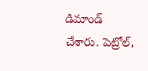డిమాండ్ చేశారు. పెట్రోల్,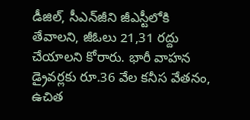డీజిల్, సీఎన్‌జీని జీఎస్టీలోకి తేవాలని, జీఓలు 21,31 రద్దు చేయాలని కోరారు. భారీ వాహన డ్రైవర్లకు రూ.36 వేల కనీస వేతనం, ఉచిత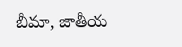బీమా, జాతీయ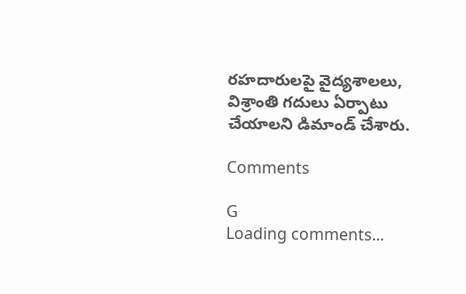రహదారులపై వైద్యశాలలు, విశ్రాంతి గదులు ఏర్పాటు చేయాలని డిమాండ్ చేశారు.

Comments

G
Loading comments...